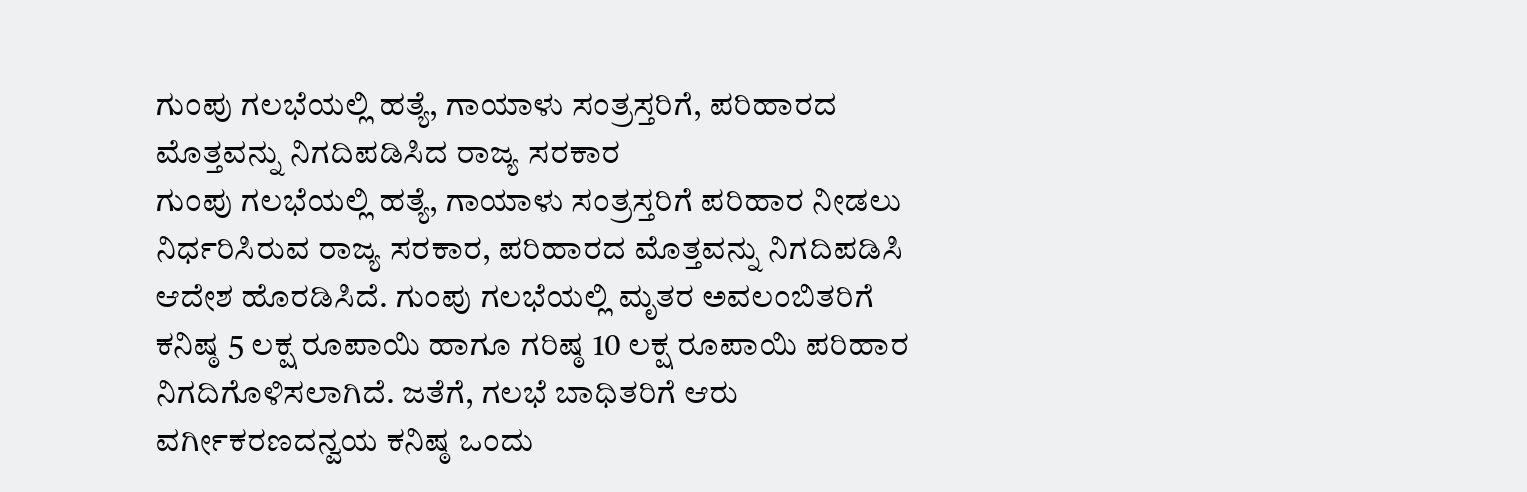ಗುಂಪು ಗಲಭೆಯಲ್ಲಿ ಹತ್ಯೆ, ಗಾಯಾಳು ಸಂತ್ರಸ್ತರಿಗೆ, ಪರಿಹಾರದ ಮೊತ್ತವನ್ನು ನಿಗದಿಪಡಿಸಿದ ರಾಜ್ಯ ಸರಕಾರ
ಗುಂಪು ಗಲಭೆಯಲ್ಲಿ ಹತ್ಯೆ, ಗಾಯಾಳು ಸಂತ್ರಸ್ತರಿಗೆ ಪರಿಹಾರ ನೀಡಲು ನಿರ್ಧರಿಸಿರುವ ರಾಜ್ಯ ಸರಕಾರ, ಪರಿಹಾರದ ಮೊತ್ತವನ್ನು ನಿಗದಿಪಡಿಸಿ ಆದೇಶ ಹೊರಡಿಸಿದೆ. ಗುಂಪು ಗಲಭೆಯಲ್ಲಿ ಮೃತರ ಅವಲಂಬಿತರಿಗೆ ಕನಿಷ್ಠ 5 ಲಕ್ಷ ರೂಪಾಯಿ ಹಾಗೂ ಗರಿಷ್ಠ 10 ಲಕ್ಷ ರೂಪಾಯಿ ಪರಿಹಾರ ನಿಗದಿಗೊಳಿಸಲಾಗಿದೆ. ಜತೆಗೆ, ಗಲಭೆ ಬಾಧಿತರಿಗೆ ಆರು ವರ್ಗೀಕರಣದನ್ವಯ ಕನಿಷ್ಠ ಒಂದು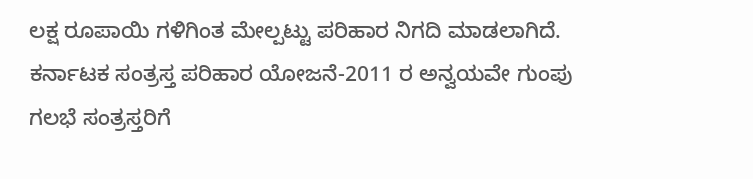ಲಕ್ಷ ರೂಪಾಯಿ ಗಳಿಗಿಂತ ಮೇಲ್ಪಟ್ಟು ಪರಿಹಾರ ನಿಗದಿ ಮಾಡಲಾಗಿದೆ. ಕರ್ನಾಟಕ ಸಂತ್ರಸ್ತ ಪರಿಹಾರ ಯೋಜನೆ-2011 ರ ಅನ್ವಯವೇ ಗುಂಪು ಗಲಭೆ ಸಂತ್ರಸ್ತರಿಗೆ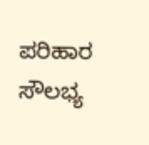ಪರಿಹಾರ ಸೌಲಭ್ಯ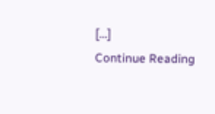[…]
Continue Reading